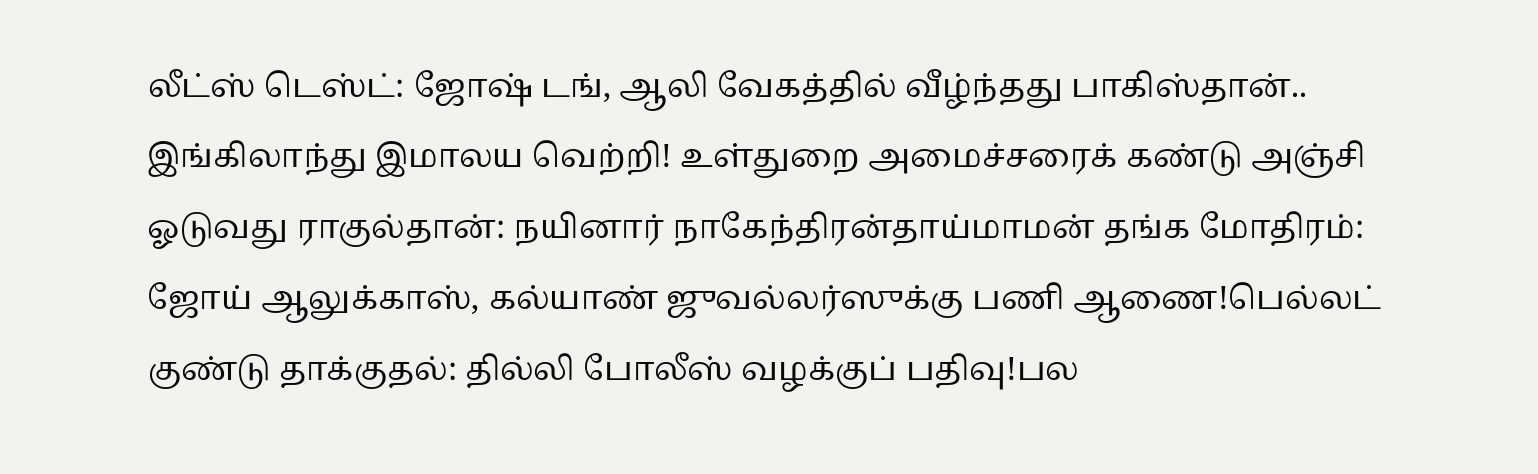லீட்ஸ் டெஸ்ட்: ஜோஷ் டங், ஆலி வேகத்தில் வீழ்ந்தது பாகிஸ்தான்.. இங்கிலாந்து இமாலய வெற்றி! உள்துறை அமைச்சரைக் கண்டு அஞ்சி ஓடுவது ராகுல்தான்: நயினார் நாகேந்திரன்தாய்மாமன் தங்க மோதிரம்: ஜோய் ஆலுக்காஸ், கல்யாண் ஜுவல்லர்ஸுக்கு பணி ஆணை!பெல்லட் குண்டு தாக்குதல்: தில்லி போலீஸ் வழக்குப் பதிவு!பல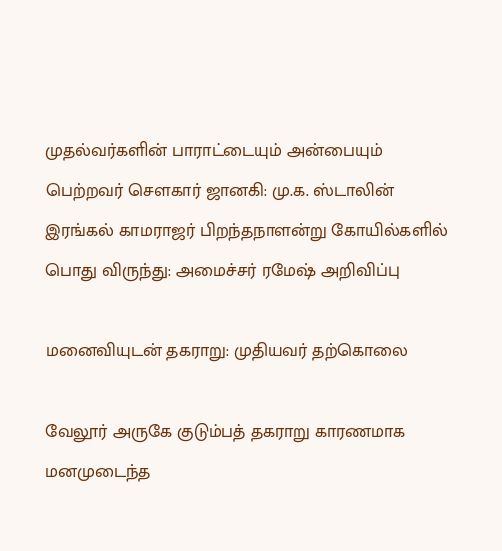முதல்வர்களின் பாராட்டையும் அன்பையும் பெற்றவர் சௌகார் ஜானகி: மு.க. ஸ்டாலின் இரங்கல் காமராஜர் பிறந்தநாளன்று கோயில்களில் பொது விருந்து: அமைச்சர் ரமேஷ் அறிவிப்பு

மனைவியுடன் தகராறு: முதியவர் தற்கொலை

வேலூர் அருகே குடும்பத் தகராறு காரணமாக மனமுடைந்த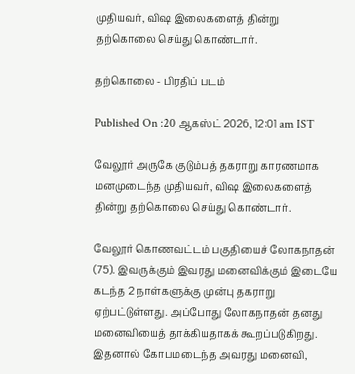முதியவர், விஷ இலைகளைத் தின்று தற்கொலை செய்து கொண்டார்.

தற்கொலை - பிரதிப் படம்

Published On :20 ஆகஸ்ட் 2026, 12:01 am IST

வேலூர் அருகே குடும்பத் தகராறு காரணமாக மனமுடைந்த முதியவர், விஷ இலைகளைத் தின்று தற்கொலை செய்து கொண்டார்.

வேலூர் கொணவட்டம் பகுதியைச் லோகநாதன் (75). இவருக்கும் இவரது மனைவிக்கும் இடையே கடந்த 2 நாள்களுக்கு முன்பு தகராறு ஏற்பட்டுள்ளது. அப்போது லோகநாதன் தனது மனைவியைத் தாக்கியதாகக் கூறப்படுகிறது. இதனால் கோபமடைந்த அவரது மனைவி,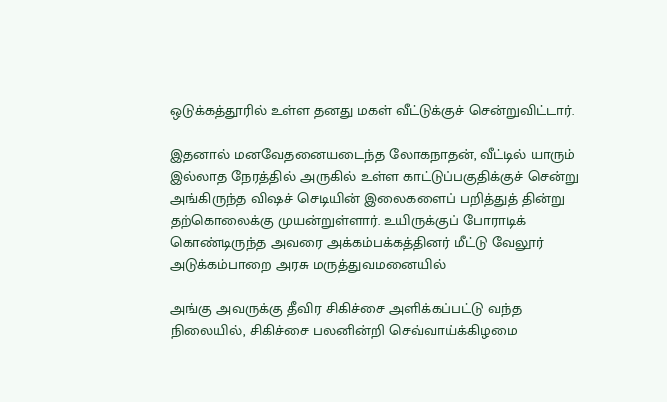ஒடுக்கத்தூரில் உள்ள தனது மகள் வீட்டுக்குச் சென்றுவிட்டார்.

இதனால் மனவேதனையடைந்த லோகநாதன், வீட்டில் யாரும் இல்லாத நேரத்தில் அருகில் உள்ள காட்டுப்பகுதிக்குச் சென்று அங்கிருந்த விஷச் செடியின் இலைகளைப் பறித்துத் தின்று தற்கொலைக்கு முயன்றுள்ளார். உயிருக்குப் போராடிக் கொண்டிருந்த அவரை அக்கம்பக்கத்தினர் மீட்டு வேலூர் அடுக்கம்பாறை அரசு மருத்துவமனையில்

அங்கு அவருக்கு தீவிர சிகிச்சை அளிக்கப்பட்டு வந்த நிலையில், சிகிச்சை பலனின்றி செவ்வாய்க்கிழமை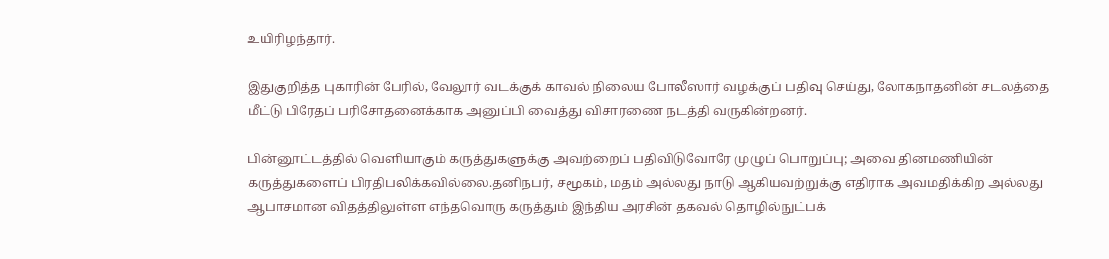உயிரிழந்தார்.

இதுகுறித்த புகாரின் பேரில், வேலூர் வடக்குக் காவல் நிலைய போலீஸார் வழக்குப் பதிவு செய்து, லோகநாதனின் சடலத்தை மீட்டு பிரேதப் பரிசோதனைக்காக அனுப்பி வைத்து விசாரணை நடத்தி வருகின்றனர்.

பின்னூட்டத்தில் வெளியாகும் கருத்துகளுக்கு அவற்றைப் பதிவிடுவோரே முழுப் பொறுப்பு; அவை தினமணியின் கருத்துகளைப் பிரதிபலிக்கவில்லை.தனிநபர், சமூகம், மதம் அல்லது நாடு ஆகியவற்றுக்கு எதிராக அவமதிக்கிற அல்லது ஆபாசமான விதத்திலுள்ள எந்தவொரு கருத்தும் இந்திய அரசின் தகவல் தொழில்நுட்பக்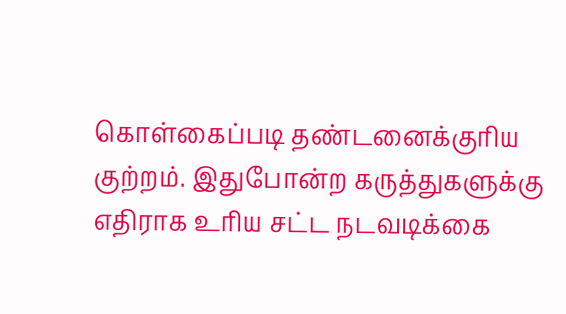கொள்கைப்படி தண்டனைக்குரிய குற்றம். இதுபோன்ற கருத்துகளுக்கு எதிராக உரிய சட்ட நடவடிக்கை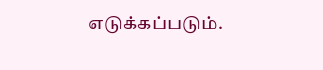எடுக்கப்படும்.